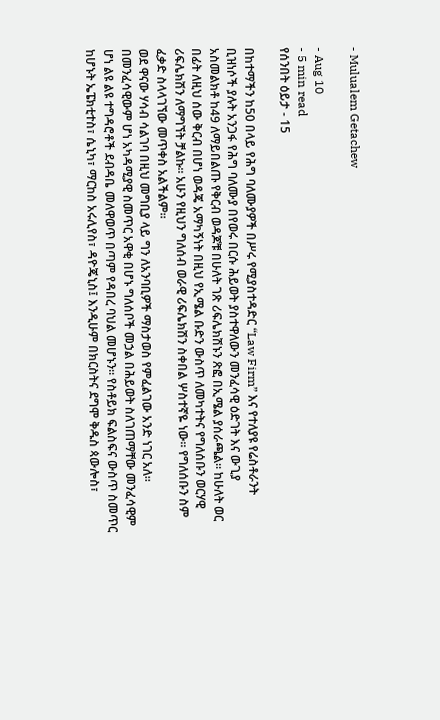- Mulualem Getachew

- Aug 10
- 5 min read
የሰንበት ዕይታ - 15

በከተማችን ከ50 በላይ የሕግ ባለሙያዎች በሥሩ የሚያስተዳድር “Law Firm” እና የተለያዩ የሬስቶራንት ቢዝነሶች ያሉት አንጋፋ የሕግ ባለሙያ በየወሩ በርሱ ሕይወት ያስተዋለውን መንፈሳዊ ዕድገት እና ውጊያ አስመልክቶ ከ49 ለማይበልጡ የቅርብ ወዳጆቹ በሁለት ገጽ ሪፍሌክሽኑን ጽፎ በኢሜል ያሰራጫል። ከሁለት ወር በፊት ለዚህ ሰው ቅርብ በሆነ ወዳጄ አማካኝነት በዚህ የኢሜል ቡድን ውስጥ ለመካተትና የግለሰቡን ወርሃዊ ሪፍሌክሽን ለማግኘት ቻልኩ። አሁን የዚህን ግለሰብ ወራዊ ሪፍሌክሽን ስቀበል ሦስተኛዬ ነው። የግለሰቡን ስም ፈቃድ ስላላገኘው መጥቀስ አልችልም።
ወደ ዋናው ሃሳብ ሳልገባ በዚህ መግቢያ ላይ ግን ለአንባቢዎች ማስታወስ የምፈልገው አንድ ነገር አለ። በመንፈሳዊውም ሆነ አካዳሚያዊ ስመጥር አዋቂ በሆኑ ግለሰቦች መኃል በሕይወት ስለገጠማቸው መንፈሳዊም ሆነ ልዩ ልዩ ተግዳሮቶች ደብዳቤ መለዋወጥ በጣም የዳበረ ባህል መሆኑን። የስቶይክ ፍልስፍና ውስጥ ስመጥር ከሆኑት ኤፔክቲተስ፣ ሴኒካ፣ ማርከስ አሩሊየስ፣ ዳዮጄኒስ፤ እንዲሁም በክርስትና ደግሞ ቅዱስ ጳውሎስ፣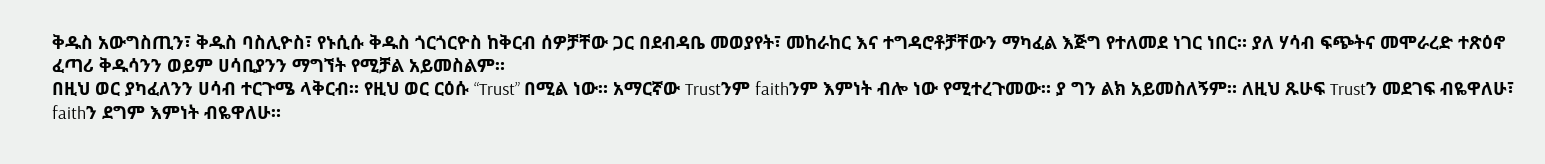ቅዱስ አውግስጢን፣ ቅዱስ ባስሊዮስ፣ የኑሲሱ ቅዱስ ጎርጎርዮስ ከቅርብ ሰዎቻቸው ጋር በደብዳቤ መወያየት፣ መከራከር እና ተግዳሮቶቻቸውን ማካፈል እጅግ የተለመደ ነገር ነበር። ያለ ሃሳብ ፍጭትና መሞራረድ ተጽዕኖ ፈጣሪ ቅዱሳንን ወይም ሀሳቢያንን ማግኘት የሚቻል አይመስልም።
በዚህ ወር ያካፈለንን ሀሳብ ተርጉሜ ላቅርብ። የዚህ ወር ርዕሱ “Trust” በሚል ነው። አማርኛው Trustንም faithንም እምነት ብሎ ነው የሚተረጉመው። ያ ግን ልክ አይመስለኝም። ለዚህ ጹሁፍ Trustን መደገፍ ብዬዋለሁ፣ faithን ደግም እምነት ብዬዋለሁ።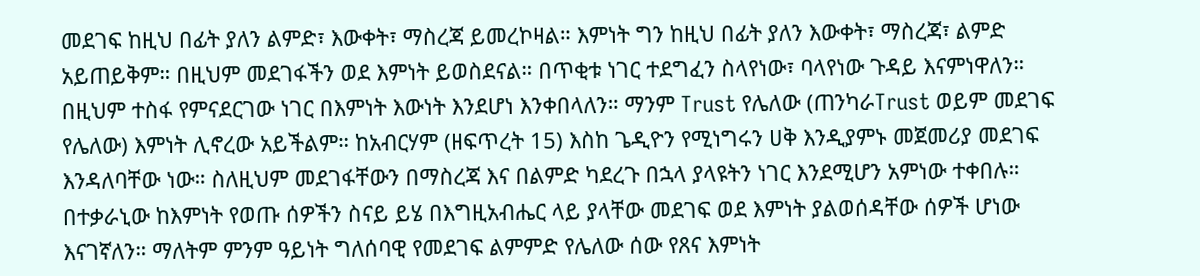መደገፍ ከዚህ በፊት ያለን ልምድ፣ እውቀት፣ ማስረጃ ይመረኮዛል። እምነት ግን ከዚህ በፊት ያለን እውቀት፣ ማስረጃ፣ ልምድ አይጠይቅም። በዚህም መደገፋችን ወደ እምነት ይወስደናል። በጥቂቱ ነገር ተደግፈን ስላየነው፣ ባላየነው ጉዳይ እናምነዋለን። በዚህም ተስፋ የምናደርገው ነገር በእምነት እውነት እንደሆነ እንቀበላለን። ማንም Trust የሌለው (ጠንካራTrust ወይም መደገፍ የሌለው) እምነት ሊኖረው አይችልም። ከአብርሃም (ዘፍጥረት 15) እስከ ጌዲዮን የሚነግሩን ሀቅ እንዲያምኑ መጀመሪያ መደገፍ እንዳለባቸው ነው። ስለዚህም መደገፋቸውን በማስረጃ እና በልምድ ካደረጉ በኋላ ያላዩትን ነገር እንደሚሆን አምነው ተቀበሉ። በተቃራኒው ከእምነት የወጡ ሰዎችን ስናይ ይሄ በእግዚአብሔር ላይ ያላቸው መደገፍ ወደ እምነት ያልወሰዳቸው ሰዎች ሆነው እናገኛለን። ማለትም ምንም ዓይነት ግለሰባዊ የመደገፍ ልምምድ የሌለው ሰው የጸና እምነት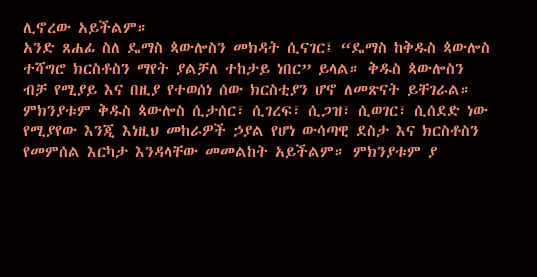ሊኖረው አይችልም።
አንድ ጸሐፊ ስለ ዴማስ ጳውሎስን መክዳት ሲናገር፤ “ዴማስ ከቅዱስ ጳውሎስ ተሻግሮ ክርስቶስን ማየት ያልቻለ ተከታይ ነበር” ይላል። ቅዱስ ጳውሎስን ብቻ የሚያይ እና በዚያ የተወሰነ ሰው ክርስቲያን ሆኖ ለመጽናት ይቸገራል። ምክንያቱም ቅዱስ ጳውሎስ ሲታሰር፣ ሲገረፍ፣ ሲጋዝ፣ ሲወገር፣ ሲሰደድ ነው የሚያየው እንጂ እነዚህ መከራዎች ኃያል የሆነ ውሳጣዊ ደስታ እና ክርስቶስን የመምሰል እርካታ እንዳላቸው መመልከት አይችልም። ምክንያቱም ያ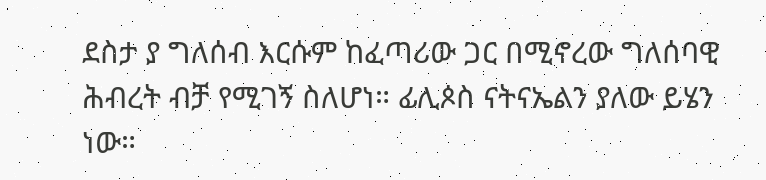ደስታ ያ ግለሰብ እርሱም ከፈጣሪው ጋር በሚኖረው ግለሰባዊ ሕብረት ብቻ የሚገኝ ስለሆነ። ፊሊጶስ ናትናኤልን ያለው ይሄን ነው።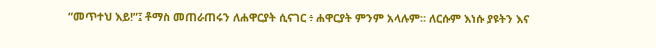“መጥተህ እይ!”፤ ቶማስ መጠራጠሩን ለሐዋርያት ሲናገር ፥ ሐዋርያት ምንም አላሉም። ለርሱም እነሱ ያዩትን እና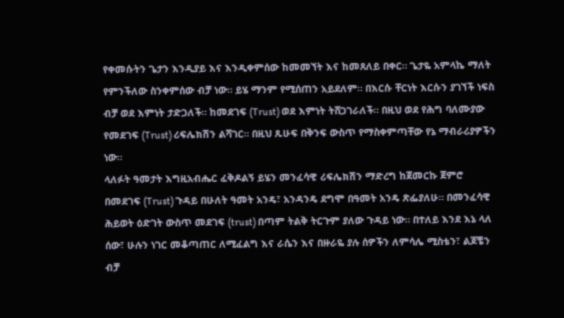የቀመሱትን ጌታን እንዲያይ እና እንዲቀምሰው ከመመኘት እና ከመጸለይ በቀር። ጌታዬ አምላኬ ማለት የምንችለው ስንቀምሰው ብቻ ነው። ይሄ ማንም የሚሰጠን አይደለም። በእርሱ ቸርነት እርሱን ያገኘች ነፍስ ብቻ ወደ እምነት ታድጋለች። ከመደገፍ (Trust) ወደ እምነት ትሸጋገራለች። በዚህ ወደ የሕግ ባለሙያው የመደገፍ (Trust) ሪፍሌክሽን ልሻገር። በዚህ ጹሁፍ በቅንፍ ውስጥ የማስቀምጣቸው የኔ ማብራሪያዎችን ነው።
ላለፉት ዓመታት እግዚአብሔር ፈቅዶልኝ ይሄን መንፈሳዊ ሪፍሌክሽን ማድረግ ከጀመርኩ ጀምሮ በመደገፍ (Trust) ጉዳይ በሁለት ዓመት አንዴ፣ አንዳንዴ ደግሞ በዓመት አንዴ ጽፌያለሁ። በመንፈሳዊ ሕይወት ዕድገት ውስጥ መደገፍ (trust) በጣም ትልቅ ትርጉም ያለው ጉዳይ ነው። በተለይ እንደ እኔ ላለ ሰው፣ ሁሉን ነገር መቆጣጠር ለሚፈልግ እና ራሴን እና በዙራዬ ያሉ ሰዎችን ለምሳሌ ሚስቴን፣ ልጆቼን ብቻ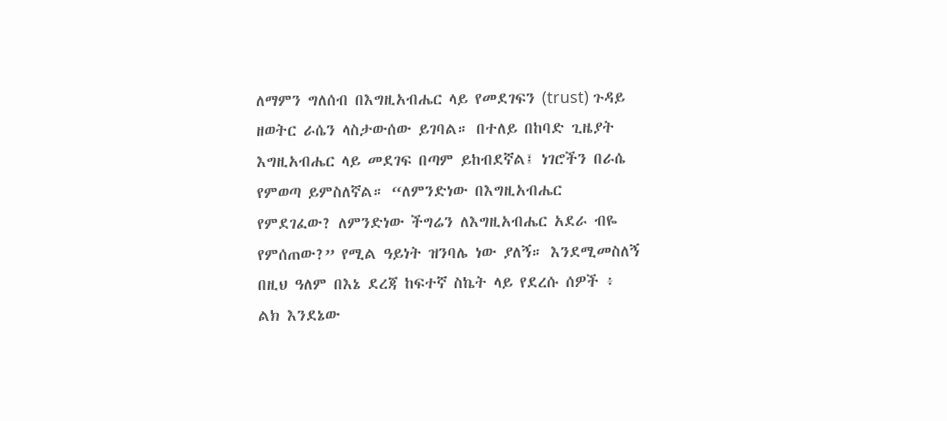ለማምን ግለሰብ በእግዚአብሔር ላይ የመደገፍን (trust) ጉዳይ ዘወትር ራሴን ላስታውሰው ይገባል። በተለይ በከባድ ጊዜያት እግዚአብሔር ላይ መደገፍ በጣም ይከብደኛል፤ ነገሮችን በራሴ የምወጣ ይምስለኛል። “ለምንድነው በእግዚአብሔር የምደገፈው? ለምንድነው ችግሬን ለእግዚአብሔር አደራ ብዬ የምሰጠው?” የሚል ዓይነት ዝንባሌ ነው ያለኝ። እንደሚመስለኝ በዚህ ዓለም በእኔ ደረጃ ከፍተኛ ስኬት ላይ የደረሱ ሰዎች ፥ ልክ እንደኔው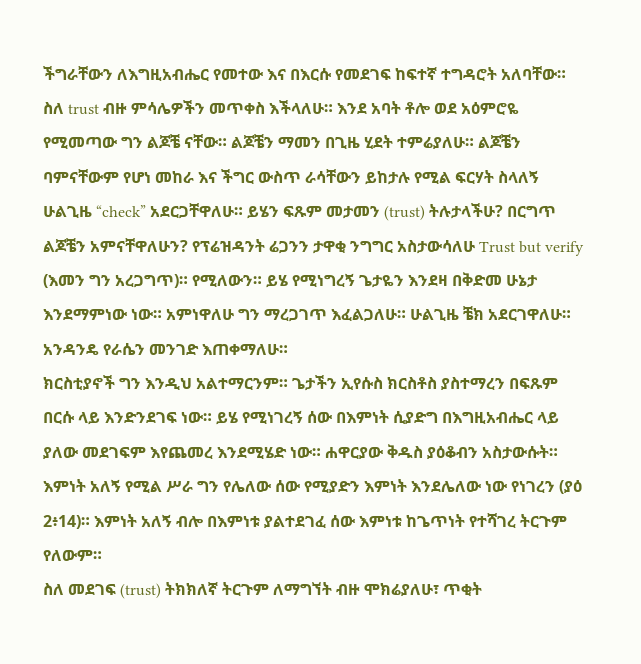ችግራቸውን ለእግዚአብሔር የመተው እና በእርሱ የመደገፍ ከፍተኛ ተግዳሮት አለባቸው።
ስለ trust ብዙ ምሳሌዎችን መጥቀስ እችላለሁ። እንደ አባት ቶሎ ወደ አዕምሮዬ የሚመጣው ግን ልጆቼ ናቸው። ልጆቼን ማመን በጊዜ ሂደት ተምሬያለሁ። ልጆቼን ባምናቸውም የሆነ መከራ እና ችግር ውስጥ ራሳቸውን ይከታሉ የሚል ፍርሃት ስላለኝ ሁልጊዜ “check” አደርጋቸዋለሁ። ይሄን ፍጹም መታመን (trust) ትሉታላችሁ? በርግጥ ልጆቼን አምናቸዋለሁን? የፕሬዝዳንት ሬጋንን ታዋቂ ንግግር አስታውሳለሁ Trust but verify (እመን ግን አረጋግጥ)። የሚለውን። ይሄ የሚነግረኝ ጌታዬን እንደዛ በቅድመ ሁኔታ እንደማምነው ነው። አምነዋለሁ ግን ማረጋገጥ እፈልጋለሁ። ሁልጊዜ ቼክ አደርገዋለሁ። አንዳንዴ የራሴን መንገድ እጠቀማለሁ።
ክርስቲያኖች ግን እንዲህ አልተማርንም። ጌታችን ኢየሱስ ክርስቶስ ያስተማረን በፍጹም በርሱ ላይ እንድንደገፍ ነው። ይሄ የሚነገረኝ ሰው በእምነት ሲያድግ በእግዚአብሔር ላይ ያለው መደገፍም እየጨመረ እንደሚሄድ ነው። ሐዋርያው ቅዱስ ያዕቆብን አስታውሱት። እምነት አለኝ የሚል ሥራ ግን የሌለው ሰው የሚያድን እምነት እንደሌለው ነው የነገረን (ያዕ 2፥14)። እምነት አለኝ ብሎ በእምነቱ ያልተደገፈ ሰው እምነቱ ከጌጥነት የተሻገረ ትርጉም የለውም።
ስለ መደገፍ (trust) ትክክለኛ ትርጉም ለማግኘት ብዙ ሞክሬያለሁ፣ ጥቂት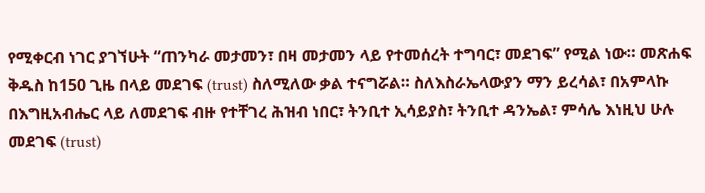የሚቀርብ ነገር ያገኘሁት “ጠንካራ መታመን፣ በዛ መታመን ላይ የተመሰረት ተግባር፣ መደገፍ” የሚል ነው። መጽሐፍ ቅዱስ ከ150 ጊዜ በላይ መደገፍ (trust) ስለሚለው ቃል ተናግሯል። ስለእስራኤላውያን ማን ይረሳል፣ በአምላኩ በእግዚአብሔር ላይ ለመደገፍ ብዙ የተቸገረ ሕዝብ ነበር፣ ትንቢተ ኢሳይያስ፣ ትንቢተ ዳንኤል፣ ምሳሌ እነዚህ ሁሉ መደገፍ (trust)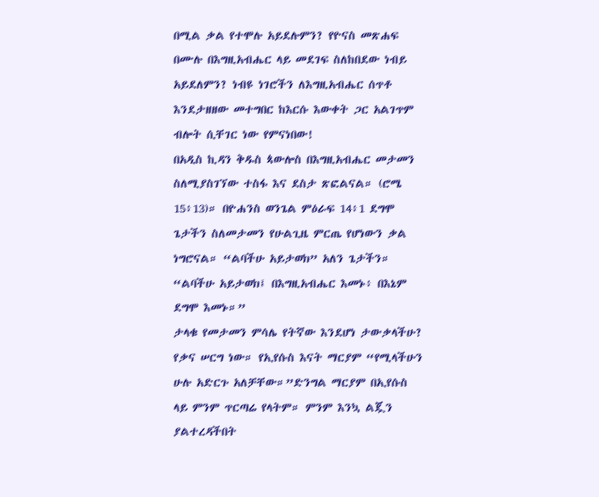በሚል ቃል የተሞሉ አይደሉምን? የዮናስ መጽሐፍ በሙሉ በእግዚአብሔር ላይ መደገፍ ስለከበደው ነብይ አይደለምን? ነብዩ ነገሮችን ለእግዚአብሔር ሰጥቶ እንደታዘዘው መተግበር ከእርሱ እውቀት ጋር አልገጥም ብሎት ሲቸገር ነው የምናነበው!
በአዲስ ኪዳን ቅዱስ ጳውሎስ በእግዚአብሔር መታመን ስለሚያስገኘው ተስፋ እና ደስታ ጽፎልናል። (ሮሜ 15፥13)። በዮሐንስ ወንጌል ምዕራፍ 14፥1 ደግሞ ጌታችን ስለመታመን የሁልጊዜ ምርጤ የሆነውን ቃል ነግሮናል። “ልባችሁ አይታወክ” አለን ጌታችን። “ልባችሁ አይታወክ፤ በእግዚአብሔር እመኑ፥ በእኔም ደግሞ እመኑ።”
ታላቁ የመታመን ምሳሌ የትኛው እንደሆነ ታውቃላችሁ? የቃና ሠርግ ነው። የኢየሱስ እናት ማርያም “የሚላችሁን ሁሉ አድርጉ አለቻቸው።”ድንግል ማርያም በኢየሱስ ላይ ምንም ጥርጣሬ የላትም። ምንም እንኳ ልጇን ያልተረዳችበት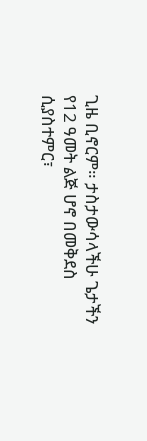ጊዜ ቢኖርም። ታስታውሳላችሁ ጌታችን የ12 ዓመት ልጅ ሆኖ በመቅደስ ሲያስተምር፣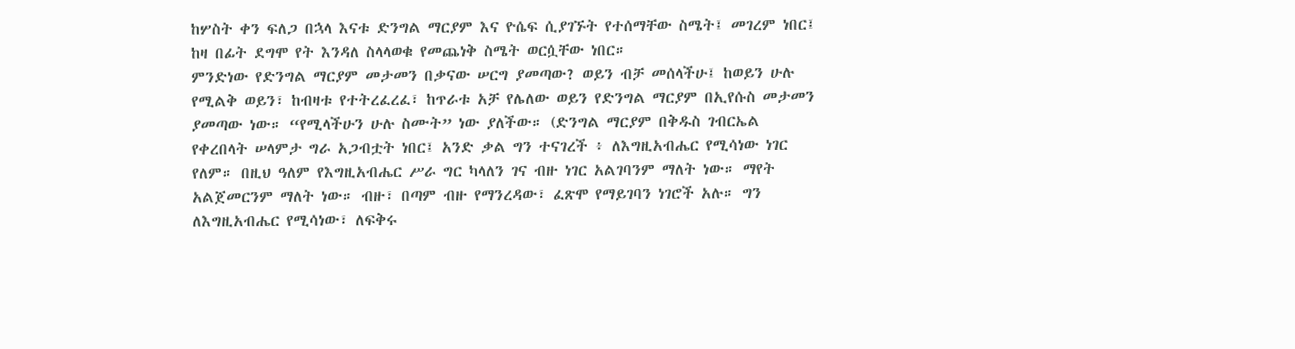ከሦስት ቀን ፍለጋ በኋላ እናቱ ድንግል ማርያም እና ዮሴፍ ሲያገኙት የተሰማቸው ስሜት፤ መገረም ነበር፤ ከዛ በፊት ደግሞ የት እንዳለ ስላላወቁ የመጨነቅ ስሜት ወርሷቸው ነበር።
ምንድነው የድንግል ማርያም መታመን በቃናው ሠርግ ያመጣው? ወይን ብቻ መሰላችሁ፤ ከወይን ሁሉ የሚልቅ ወይን፣ ከብዛቱ የተትረፈረፈ፣ ከጥራቱ አቻ የሌለው ወይን የድንግል ማርያም በኢየሱስ መታመን ያመጣው ነው። “የሚላችሁን ሁሉ ስሙት” ነው ያለችው። (ድንግል ማርያም በቅዱስ ገብርኤል የቀረበላት ሠላምታ ግራ አጋብቷት ነበር፤ አንድ ቃል ግን ተናገረች ፥ ለእግዚአብሔር የሚሳነው ነገር የለም። በዚህ ዓለም የእግዚአብሔር ሥራ ግር ካላለን ገና ብዙ ነገር አልገባንም ማለት ነው። ማየት አልጀመርንም ማለት ነው። ብዙ፣ በጣም ብዙ የማንረዳው፣ ፈጽሞ የማይገባን ነገሮች አሉ። ግን ለእግዚአብሔር የሚሳነው፣ ለፍቅሩ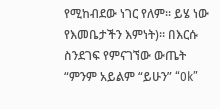የሚከብደው ነገር የለም። ይሄ ነው የእመቤታችን እምነት)። በእርሱ ስንደገፍ የምናገኘው ውጤት “ምንም አይልም “ይሁን” “0k”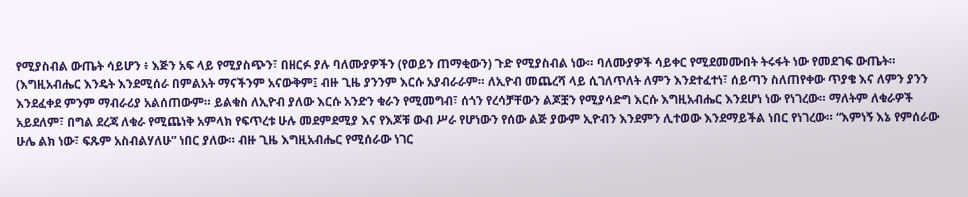የሚያስብል ውጤት ሳይሆን ፥ እጅን አፍ ላይ የሚያስጭን፣ በዘርፉ ያሉ ባለሙያዎችን (የወይን ጠማቂውን) ጉድ የሚያስብል ነው። ባለሙያዎች ሳይቀር የሚደመሙበት ትሩፋት ነው የመደገፍ ውጤት።
(እግዚአብሔር እንዴት እንደሚሰራ በምልአት ማናችንም አናውቅም፤ ብዙ ጊዜ ያንንም እርሱ አያብራራም። ለኢዮብ መጨረሻ ላይ ሲገለጥለት ለምን እንደተፈተነ፣ ሰይጣን ስለጠየቀው ጥያቄ እና ለምን ያንን እንደፈቀደ ምንም ማብራሪያ አልሰጠውም። ይልቁስ ለኢዮብ ያለው እርሱ አንድን ቁራን የሚመግብ፣ ሰጎን የረሳቻቸውን ልጆቿን የሚያሳድግ እርሱ እግዚአብሔር እንደሆነ ነው የነገረው። ማለትም ለቁራዎች አይደለም፣ በግል ደረጃ ለቁራ የሚጨነቅ አምላክ የፍጥረቱ ሁሉ መደምደሚያ እና የእጆቹ ውብ ሥራ የሆነውን የሰው ልጅ ያውም ኢዮብን እንደምን ሊተወው እንደማይችል ነበር የነገረው። “እምነኝ እኔ የምሰራው ሁሌ ልክ ነው፣ ፍጹም አስብልሃለሁ” ነበር ያለው። ብዙ ጊዜ እግዚአብሔር የሚሰራው ነገር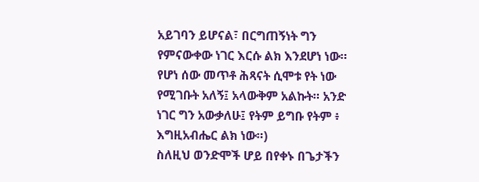አይገባን ይሆናል፣ በርግጠኝነት ግን የምናውቀው ነገር እርሱ ልክ እንደሆነ ነው። የሆነ ሰው መጥቶ ሕጻናት ሲሞቱ የት ነው የሚገቡት አለኝ፤ አላውቅም አልኩት። አንድ ነገር ግን አውቃለሁ፤ የትም ይግቡ የትም ፥ እግዚአብሔር ልክ ነው።)
ስለዚህ ወንድሞች ሆይ በየቀኑ በጌታችን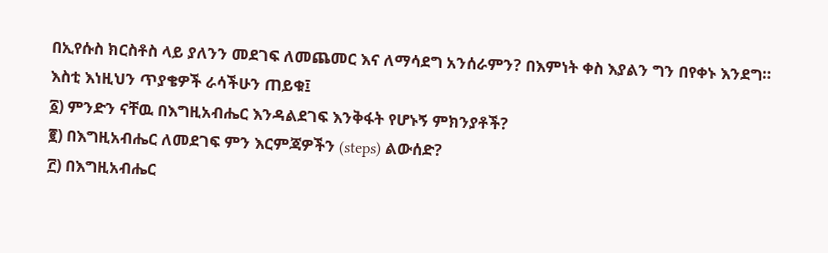በኢየሱስ ክርስቶስ ላይ ያለንን መደገፍ ለመጨመር እና ለማሳደግ አንሰራምን? በእምነት ቀስ እያልን ግን በየቀኑ እንደግ።
እስቲ እነዚህን ጥያቄዎች ራሳችሁን ጠይቁ፤
፩) ምንድን ናቸዉ በእግዚአብሔር እንዳልደገፍ እንቅፋት የሆኑኝ ምክንያቶች?
፪) በእግዚአብሔር ለመደገፍ ምን እርምጃዎችን (steps) ልውሰድ?
፫) በእግዚአብሔር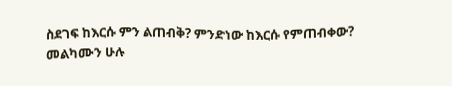ስደገፍ ከእርሱ ምን ልጠብቅ? ምንድነው ከእርሱ የምጠብቀው?
መልካሙን ሁሉ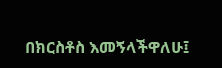በክርስቶስ እመኝላችዋለሁ፤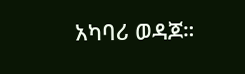አካባሪ ወዳጆ።